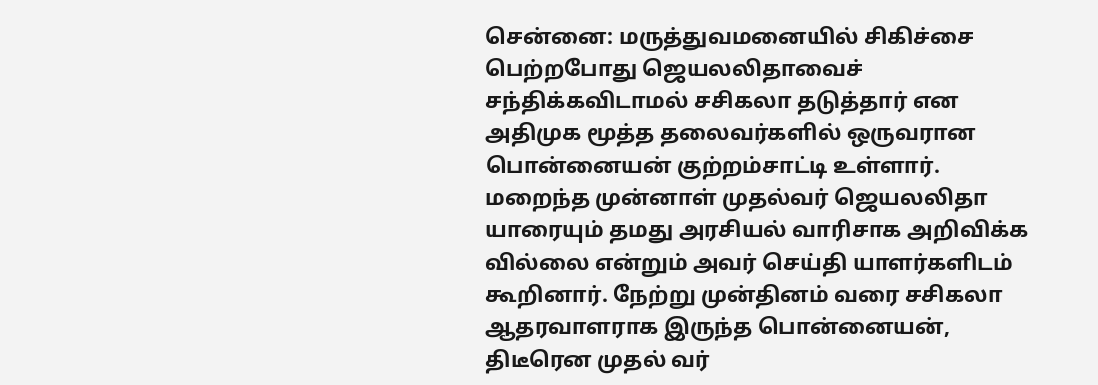சென்னை: மருத்துவமனையில் சிகிச்சை பெற்றபோது ஜெயலலிதாவைச் சந்திக்கவிடாமல் சசிகலா தடுத்தார் என அதிமுக மூத்த தலைவர்களில் ஒருவரான பொன்னையன் குற்றம்சாட்டி உள்ளார். மறைந்த முன்னாள் முதல்வர் ஜெயலலிதா யாரையும் தமது அரசியல் வாரிசாக அறிவிக்க வில்லை என்றும் அவர் செய்தி யாளர்களிடம் கூறினார். நேற்று முன்தினம் வரை சசிகலா ஆதரவாளராக இருந்த பொன்னையன், திடீரென முதல் வர்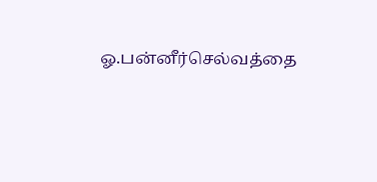ஓ.பன்னீர்செல்வத்தை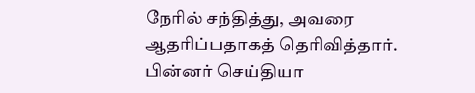நேரில் சந்தித்து, அவரை ஆதரிப்பதாகத் தெரிவித்தார். பின்னர் செய்தியா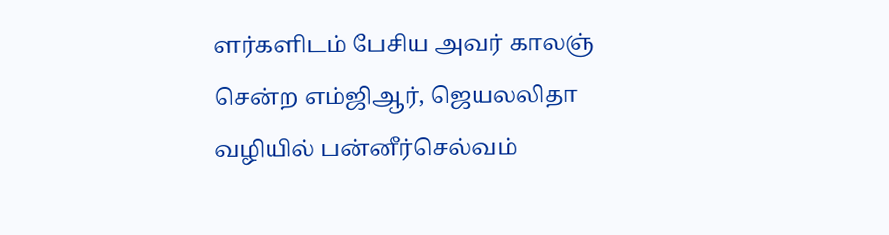ளர்களிடம் பேசிய அவர் காலஞ் சென்ற எம்ஜிஆர், ஜெயலலிதா வழியில் பன்னீர்செல்வம்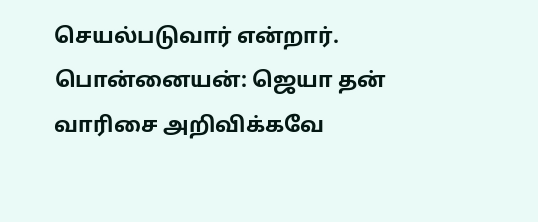செயல்படுவார் என்றார்.
பொன்னையன்: ஜெயா தன் வாரிசை அறிவிக்கவே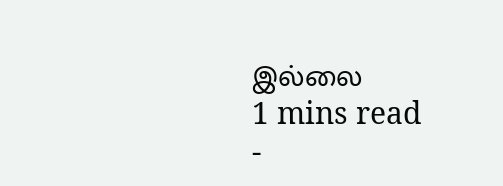இல்லை
1 mins read
-